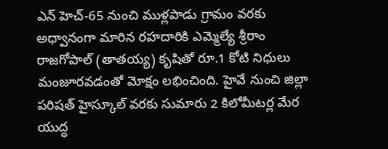ఎన్ హెచ్-65 నుంచి ముళ్లపాడు గ్రామం వరకు అధ్వానంగా మారిన రహదారికి ఎమ్మెల్యే శ్రీరాం రాజగోపాల్ (తాతయ్య) కృషితో రూ.1 కోటి నిధులు మంజూరవడంతో మోక్షం లభించింది. హైవే నుంచి జిల్లా పరిషత్ హైస్కూల్ వరకు సుమారు 2 కిలోమీటర్ల మేర యుద్ధ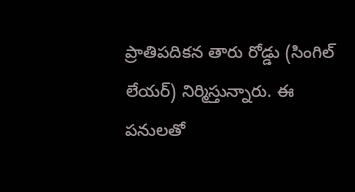ప్రాతిపదికన తారు రోడ్డు (సింగిల్ లేయర్) నిర్మిస్తున్నారు. ఈ పనులతో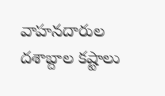వాహనదారుల దశాబ్దాల కష్టాలు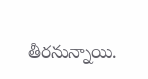తీరనున్నాయి.